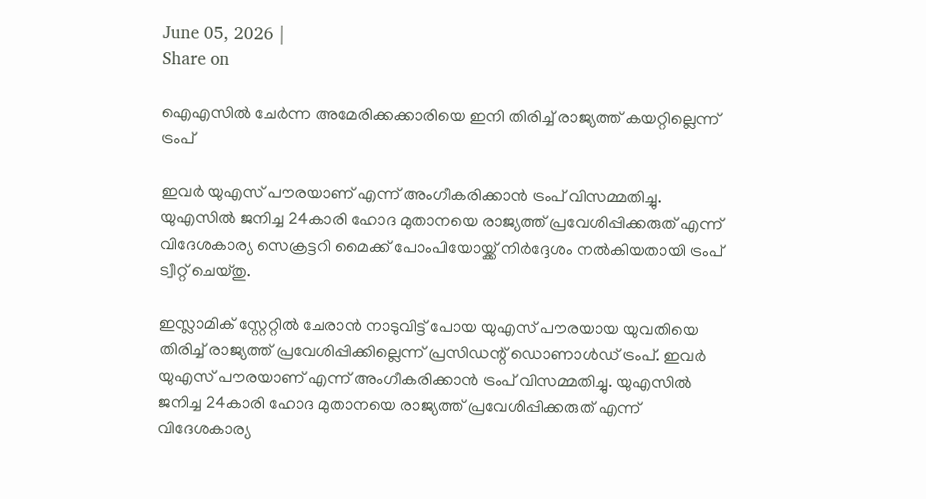June 05, 2026 |
Share on

ഐഎസില്‍ ചേര്‍ന്ന അമേരിക്കക്കാരിയെ ഇനി തിരിച്ച് രാജ്യത്ത് കയറ്റില്ലെന്ന് ട്രംപ്

ഇവര്‍ യുഎസ് പൗരയാണ് എന്ന് അംഗീകരിക്കാന്‍ ട്രംപ് വിസമ്മതിച്ചു. യുഎസില്‍ ജനിച്ച 24കാരി ഹോദ മുതാനയെ രാജ്യത്ത് പ്രവേശിപ്പിക്കരുത് എന്ന് വിദേശകാര്യ സെക്രട്ടറി മൈക്ക് പോംപിയോയ്ക്ക് നിര്‍ദ്ദേശം നല്‍കിയതായി ട്രംപ് ട്വീറ്റ് ചെയ്തു.

ഇസ്ലാമിക് സ്റ്റേറ്റില്‍ ചേരാന്‍ നാടുവിട്ട് പോയ യുഎസ് പൗരയായ യുവതിയെ തിരിച്ച് രാജ്യത്ത് പ്രവേശിപ്പിക്കില്ലെന്ന് പ്രസിഡന്റ് ഡൊണാള്‍ഡ് ട്രംപ്. ഇവര്‍ യുഎസ് പൗരയാണ് എന്ന് അംഗീകരിക്കാന്‍ ട്രംപ് വിസമ്മതിച്ചു. യുഎസില്‍ ജനിച്ച 24കാരി ഹോദ മുതാനയെ രാജ്യത്ത് പ്രവേശിപ്പിക്കരുത് എന്ന് വിദേശകാര്യ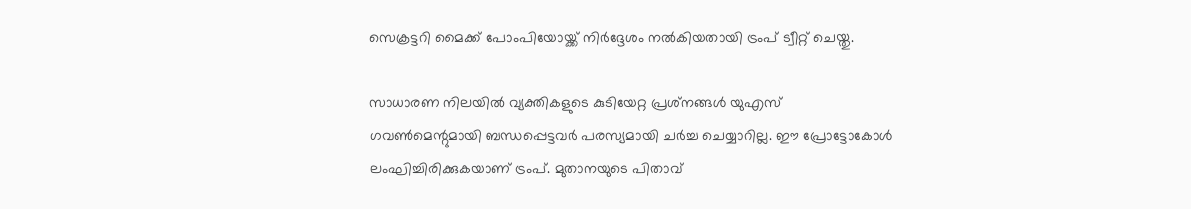സെക്രട്ടറി മൈക്ക് പോംപിയോയ്ക്ക് നിര്‍ദ്ദേശം നല്‍കിയതായി ട്രംപ് ട്വീറ്റ് ചെയ്തു.

സാധാരണ നിലയില്‍ വ്യക്തികളുടെ കുടിയേറ്റ പ്രശ്‌നങ്ങള്‍ യുഎസ് ഗവണ്‍മെന്റുമായി ബന്ധപ്പെട്ടവര്‍ പരസ്യമായി ചര്‍ച്ച ചെയ്യാറില്ല. ഈ പ്രോട്ടോകോള്‍ ലംഘിച്ചിരിക്കുകയാണ് ട്രംപ്. മുതാനയുടെ പിതാവ്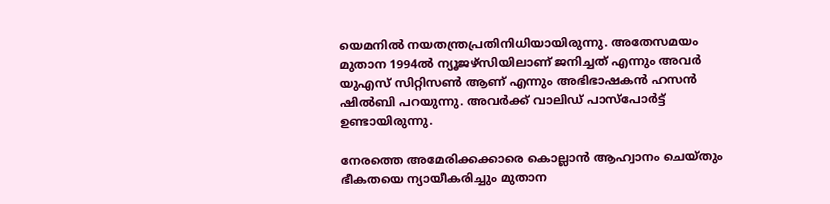യെമനില്‍ നയതന്ത്രപ്രതിനിധിയായിരുന്നു. അതേസമയം മുതാന 1994ല്‍ ന്യൂജഴ്‌സിയിലാണ് ജനിച്ചത് എന്നും അവര്‍ യുഎസ് സിറ്റിസണ്‍ ആണ് എന്നും അഭിഭാഷകന്‍ ഹസന്‍ ഷില്‍ബി പറയുന്നു. അവര്‍ക്ക് വാലിഡ് പാസ്‌പോര്‍ട്ട് ഉണ്ടായിരുന്നു.

നേരത്തെ അമേരിക്കക്കാരെ കൊല്ലാന്‍ ആഹ്വാനം ചെയ്തും ഭീകതയെ ന്യായീകരിച്ചും മുതാന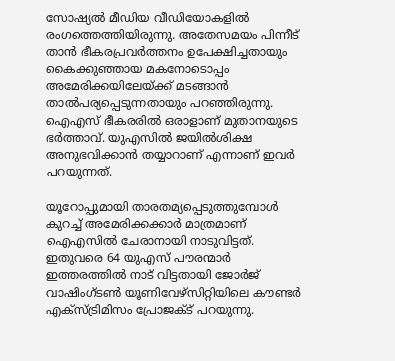സോഷ്യല്‍ മീഡിയ വീഡിയോകളില്‍ രംഗത്തെത്തിയിരുന്നു. അതേസമയം പിന്നീട് താന്‍ ഭീകരപ്രവര്‍ത്തനം ഉപേക്ഷിച്ചതായും കൈക്കുഞ്ഞായ മകനോടൊപ്പം അമേരിക്കയിലേയ്ക്ക് മടങ്ങാന്‍ താല്‍പര്യപ്പെടുന്നതായും പറഞ്ഞിരുന്നു. ഐഎസ് ഭീകരരില്‍ ഒരാളാണ് മുതാനയുടെ ഭര്‍ത്താവ്. യുഎസില്‍ ജയില്‍ശിക്ഷ അനുഭവിക്കാന്‍ തയ്യാറാണ് എന്നാണ് ഇവര്‍ പറയുന്നത്.

യൂറോപ്പുമായി താരതമ്യപ്പെടുത്തുമ്പോള്‍ കുറച്ച് അമേരിക്കക്കാര്‍ മാത്രമാണ് ഐഎസില്‍ ചേരാനായി നാടുവിട്ടത്. ഇതുവരെ 64 യുഎസ് പൗരന്മാര്‍ ഇത്തരത്തില്‍ നാട് വിട്ടതായി ജോര്‍ജ് വാഷിംഗ്ടണ്‍ യൂണിവേഴ്‌സിറ്റിയിലെ കൗണ്ടര്‍ എക്‌സ്ട്രിമിസം പ്രോജക്ട് പറയുന്നു.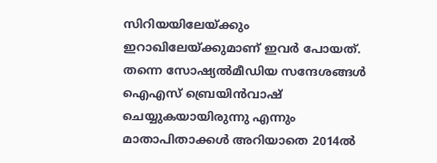സിറിയയിലേയ്ക്കും ഇറാഖിലേയ്ക്കുമാണ് ഇവര്‍ പോയത്. തന്നെ സോഷ്യല്‍മീഡിയ സന്ദേശങ്ങള്‍ ഐഎസ് ബ്രെയിന്‍വാഷ് ചെയ്യുകയായിരുന്നു എന്നും മാതാപിതാക്കള്‍ അറിയാതെ 2014ല്‍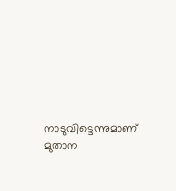നാടുവിട്ടെന്നുമാണ് മുതാന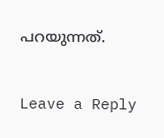പറയുന്നത്.

Leave a Reply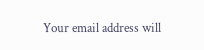Your email address will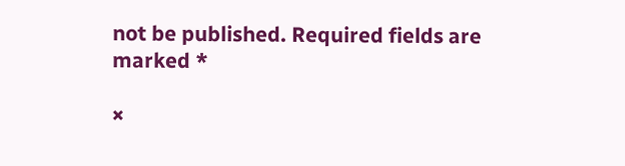not be published. Required fields are marked *

×